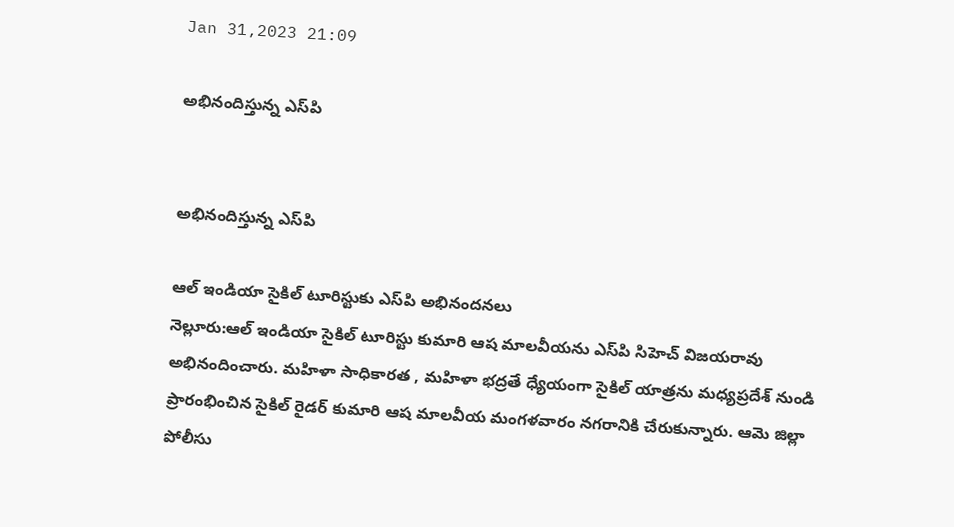Jan 31,2023 21:09

అభినందిస్తున్న ఎస్‌పి


అభినందిస్తున్న ఎస్‌పి

ఆల్‌ ఇండియా సైకిల్‌ టూరిస్టుకు ఎస్‌పి అభినందనలు
నెల్లూరు:ఆల్‌ ఇండియా సైకిల్‌ టూరిస్టు కుమారి ఆష మాలవీయను ఎస్‌పి సిహెచ్‌ విజయరావు అభినందించారు. మహిళా సాధికారత , మహిళా భద్రతే ధ్యేయంగా సైకిల్‌ యాత్రను మధ్యప్రదేశ్‌ నుండి ప్రారంభించిన సైకిల్‌ రైడర్‌ కుమారి ఆష మాలవీయ మంగళవారం నగరానికి చేరుకున్నారు. ఆమె జిల్లా పోలీసు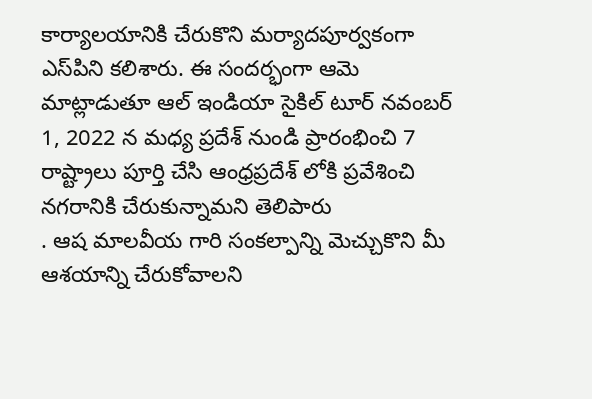కార్యాలయానికి చేరుకొని మర్యాదపూర్వకంగా ఎస్‌పిని కలిశారు. ఈ సందర్భంగా ఆమె మాట్లాడుతూ ఆల్‌ ఇండియా సైకిల్‌ టూర్‌ నవంబర్‌ 1, 2022 న మధ్య ప్రదేశ్‌ నుండి ప్రారంభించి 7 రాష్ట్రాలు పూర్తి చేసి ఆంధ్రప్రదేశ్‌ లోకి ప్రవేశించి నగరానికి చేరుకున్నామని తెలిపారు
. ఆష మాలవీయ గారి సంకల్పాన్ని మెచ్చుకొని మీ ఆశయాన్ని చేరుకోవాలని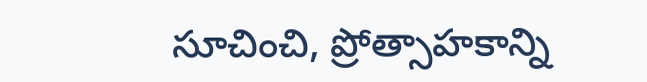సూచించి, ప్రోత్సాహకాన్ని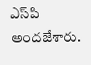ఎస్‌పి అందజేశారు.